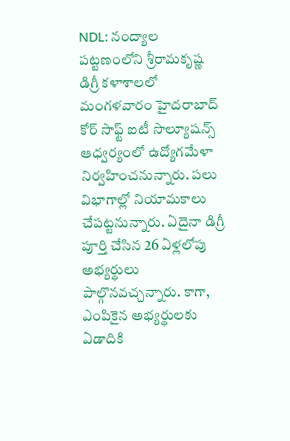NDL: నంద్యాల పట్టణంలోని శ్రీరామకృష్ణ డిగ్రీ కళాశాలలో మంగళవారం హైదరాబాద్ కోర్ సాఫ్ట్ ఐటీ సొల్యూషన్స్ ఆధ్వర్యంలో ఉద్యోగమేళా నిర్వహించనున్నారు. పలు విభాగాల్లో నియామకాలు చేపట్టనున్నారు. ఏదైనా డిగ్రీ పూర్తి చేసిన 26 ఏళ్లలోపు అభ్యర్థులు పాల్గొనవచ్చన్నారు. కాగా, ఎంపికైన అభ్యర్థులకు ఏడాదికి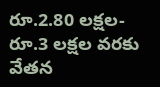రూ.2.80 లక్షల- రూ.3 లక్షల వరకు వేతన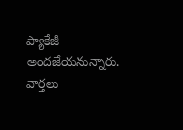ప్యాకేజీ అందజేయనున్నారు.
వార్తలు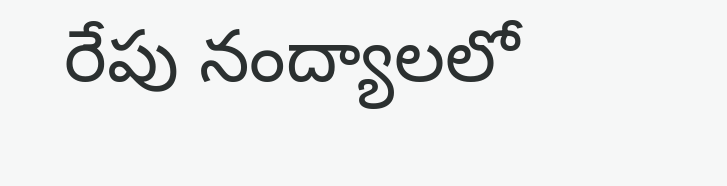రేపు నంద్యాలలో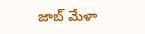జాబ్ మేళా